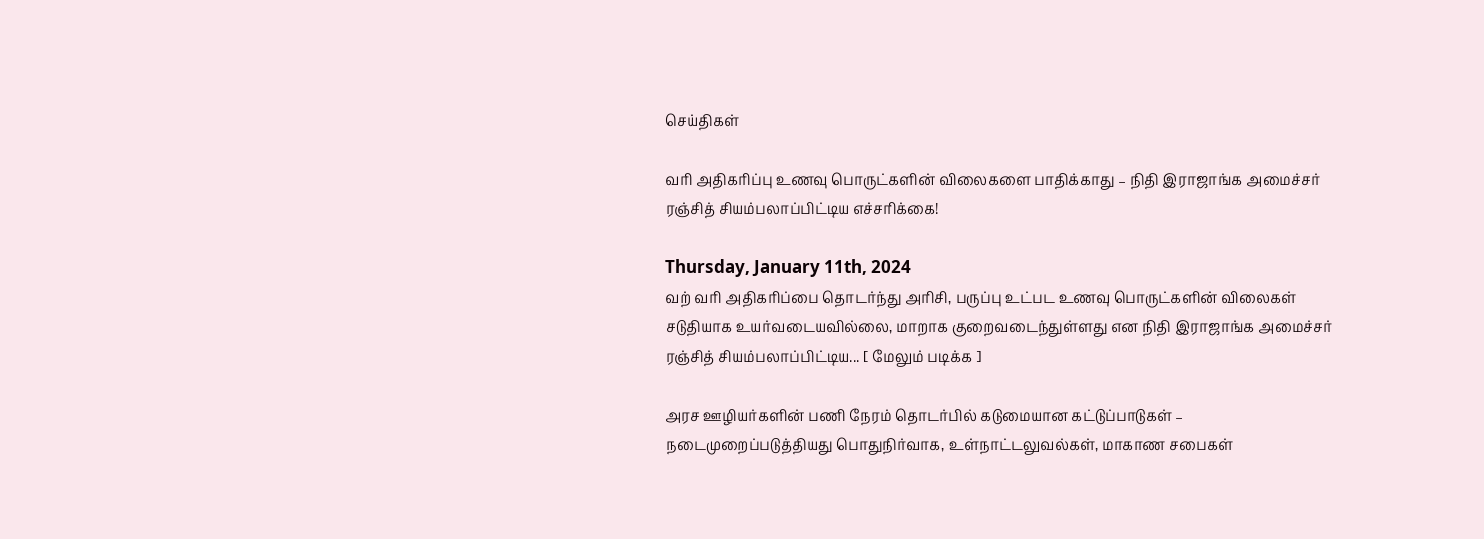செய்திகள்

வரி அதிகரிப்பு உணவு பொருட்களின் விலைகளை பாதிக்காது – நிதி இராஜாங்க அமைச்சர் ரஞ்சித் சியம்பலாப்பிட்டிய எச்சரிக்கை!

Thursday, January 11th, 2024
வற் வரி அதிகரிப்பை தொடர்ந்து அரிசி, பருப்பு உட்பட உணவு பொருட்களின் விலைகள் சடுதியாக உயர்வடையவில்லை, மாறாக குறைவடைந்துள்ளது என நிதி இராஜாங்க அமைச்சர் ரஞ்சித் சியம்பலாப்பிட்டிய... [ மேலும் படிக்க ]

அரச ஊழியர்களின் பணி நேரம் தொடர்பில் கடுமையான கட்டுப்பாடுகள் – நடைமுறைப்படுத்தியது பொதுநிர்வாக, உள்நாட்டலுவல்கள், மாகாண சபைகள்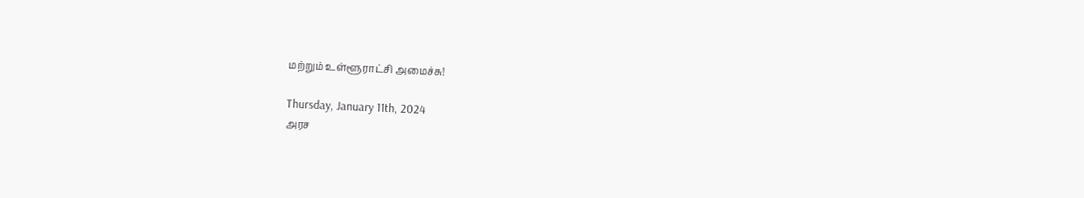மற்றும் உள்ளூராட்சி அமைச்சு!

Thursday, January 11th, 2024
அரச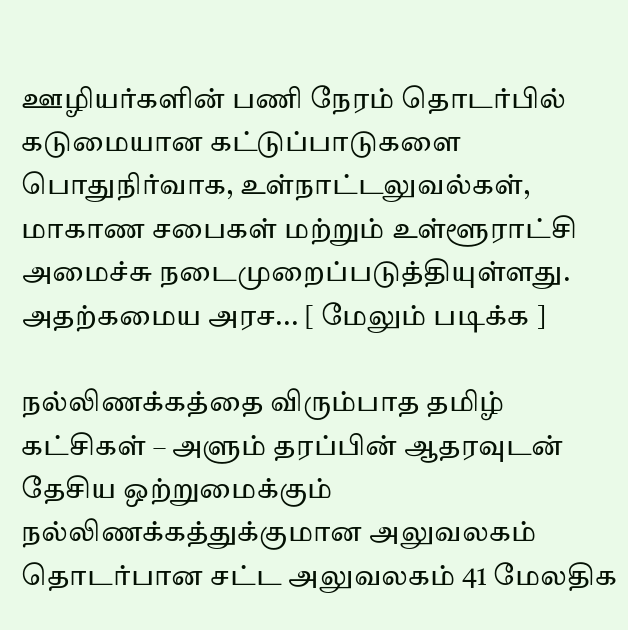ஊழியர்களின் பணி நேரம் தொடர்பில் கடுமையான கட்டுப்பாடுகளை பொதுநிர்வாக, உள்நாட்டலுவல்கள், மாகாண சபைகள் மற்றும் உள்ளூராட்சி அமைச்சு நடைமுறைப்படுத்தியுள்ளது. அதற்கமைய அரச... [ மேலும் படிக்க ]

நல்லிணக்கத்தை விரும்பாத தமிழ் கட்சிகள் – அளும் தரப்பின் ஆதரவுடன் தேசிய ஒற்றுமைக்கும் நல்லிணக்கத்துக்குமான அலுவலகம் தொடர்பான சட்ட அலுவலகம் 41 மேலதிக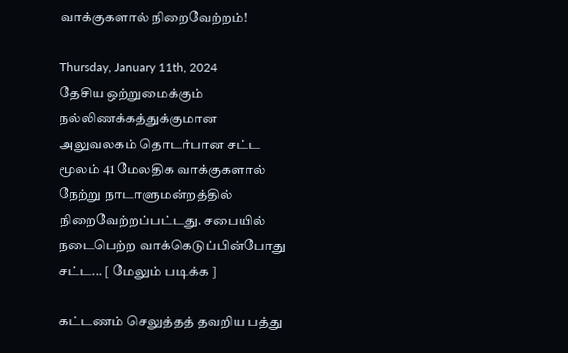வாக்குகளால் நிறைவேற்றம்!

Thursday, January 11th, 2024
தேசிய ஒற்றுமைக்கும் நல்லிணக்கத்துக்குமான அலுவலகம் தொடர்பான சட்ட மூலம் 41 மேலதிக வாக்குகளால் நேற்று நாடாளுமன்றத்தில் நிறைவேற்றப்பட்டது. சபையில் நடைபெற்ற வாக்கெடுப்பின்போது சட்ட... [ மேலும் படிக்க ]

கட்டணம் செலுத்தத் தவறிய பத்து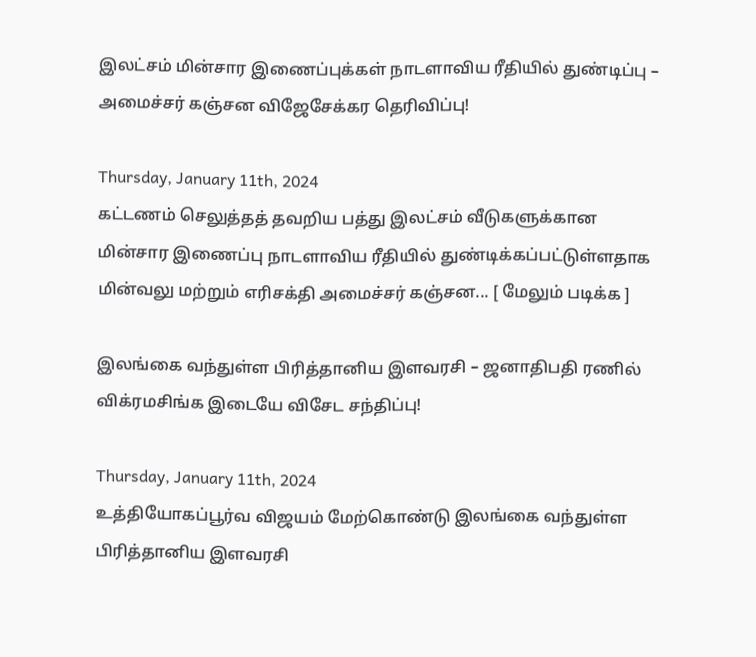இலட்சம் மின்சார இணைப்புக்கள் நாடளாவிய ரீதியில் துண்டிப்பு – அமைச்சர் கஞ்சன விஜேசேக்கர தெரிவிப்பு!

Thursday, January 11th, 2024
கட்டணம் செலுத்தத் தவறிய பத்து இலட்சம் வீடுகளுக்கான மின்சார இணைப்பு நாடளாவிய ரீதியில் துண்டிக்கப்பட்டுள்ளதாக மின்வலு மற்றும் எரிசக்தி அமைச்சர் கஞ்சன... [ மேலும் படிக்க ]

இலங்கை வந்துள்ள பிரித்தானிய இளவரசி – ஜனாதிபதி ரணில் விக்ரமசிங்க இடையே விசேட சந்திப்பு!

Thursday, January 11th, 2024
உத்தியோகப்பூர்வ விஜயம் மேற்கொண்டு இலங்கை வந்துள்ள பிரித்தானிய இளவரசி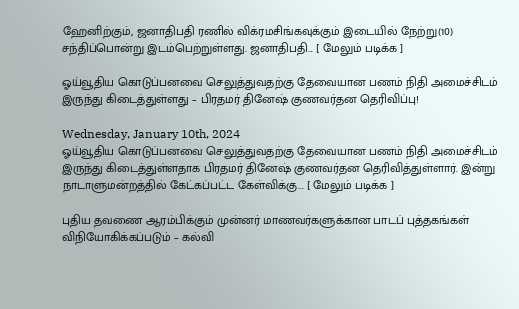ஹேனிற்கும், ஜனாதிபதி ரணில் விக்ரமசிங்கவுக்கும் இடையில் நேற்று(10) சந்திப்பொன்று இடம்பெற்றுள்ளது. ஜனாதிபதி... [ மேலும் படிக்க ]

ஓய்வூதிய கொடுப்பனவை செலுத்துவதற்கு தேவையான பணம் நிதி அமைச்சிடம் இருந்து கிடைத்துள்ளது – பிரதமர் தினேஷ் குணவர்தன தெரிவிப்பு!

Wednesday, January 10th, 2024
ஓய்வூதிய கொடுப்பனவை செலுத்துவதற்கு தேவையான பணம் நிதி அமைச்சிடம் இருந்து கிடைத்துள்ளதாக பிரதமர் தினேஷ் குணவர்தன தெரிவித்துள்ளார். இன்று நாடாளுமன்றத்தில் கேட்கப்பட்ட கேள்விக்கு... [ மேலும் படிக்க ]

புதிய தவணை ஆரம்பிக்கும் முன்னர் மாணவர்களுக்கான பாடப் புத்தகங்கள் விநியோகிக்கப்படும் – கல்வி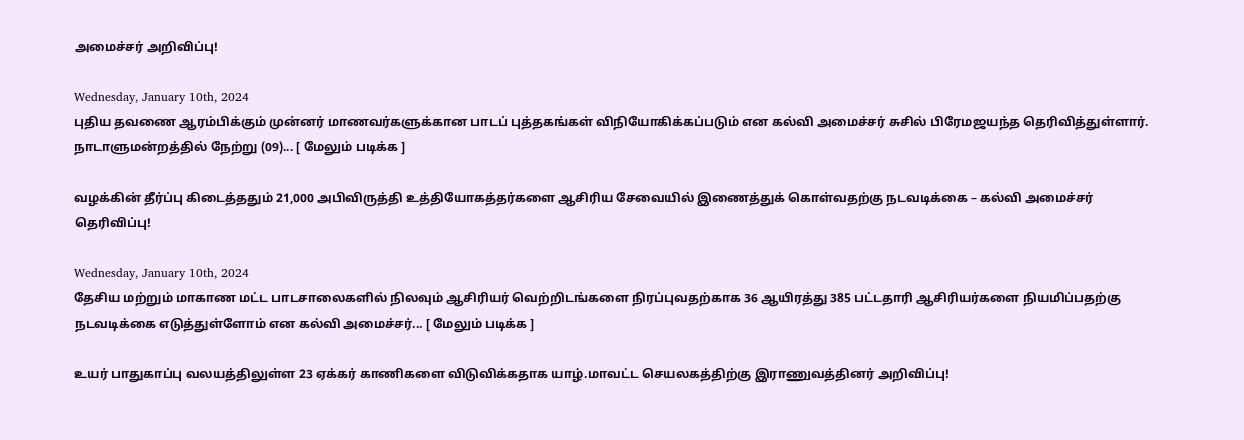அமைச்சர் அறிவிப்பு!

Wednesday, January 10th, 2024
புதிய தவணை ஆரம்பிக்கும் முன்னர் மாணவர்களுக்கான பாடப் புத்தகங்கள் விநியோகிக்கப்படும் என கல்வி அமைச்சர் சுசில் பிரேமஜயந்த தெரிவித்துள்ளார். நாடாளுமன்றத்தில் நேற்று (09)... [ மேலும் படிக்க ]

வழக்கின் தீர்ப்பு கிடைத்ததும் 21,000 அபிவிருத்தி உத்தியோகத்தர்களை ஆசிரிய சேவையில் இணைத்துக் கொள்வதற்கு நடவடிக்கை – கல்வி அமைச்சர் தெரிவிப்பு!

Wednesday, January 10th, 2024
தேசிய மற்றும் மாகாண மட்ட பாடசாலைகளில் நிலவும் ஆசிரியர் வெற்றிடங்களை நிரப்புவதற்காக 36 ஆயிரத்து 385 பட்டதாரி ஆசிரியர்களை நியமிப்பதற்கு நடவடிக்கை எடுத்துள்ளோம் என கல்வி அமைச்சர்... [ மேலும் படிக்க ]

உயர் பாதுகாப்பு வலயத்திலுள்ள 23 ஏக்கர் காணிகளை விடுவிக்கதாக யாழ்.மாவட்ட செயலகத்திற்கு இராணுவத்தினர் அறிவிப்பு!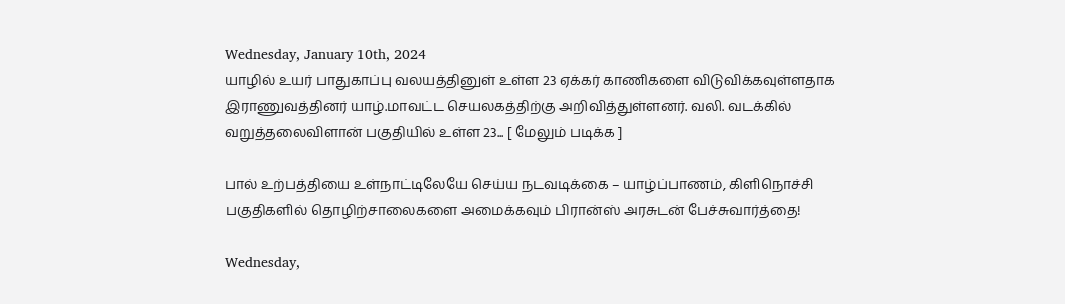Wednesday, January 10th, 2024
யாழில் உயர் பாதுகாப்பு வலயத்தினுள் உள்ள 23 ஏக்கர் காணிகளை விடுவிக்கவுள்ளதாக இராணுவத்தினர் யாழ்.மாவட்ட செயலகத்திற்கு அறிவித்துள்ளனர். வலி. வடக்கில் வறுத்தலைவிளான் பகுதியில் உள்ள 23... [ மேலும் படிக்க ]

பால் உற்பத்தியை உள்நாட்டிலேயே செய்ய நடவடிக்கை – யாழ்ப்பாணம், கிளிநொச்சி பகுதிகளில் தொழிற்சாலைகளை அமைக்கவும் பிரான்ஸ் அரசுடன் பேச்சுவார்த்தை!

Wednesday,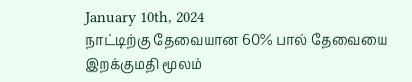January 10th, 2024
நாட்டிற்கு தேவையான 60% பால் தேவையை இறக்குமதி மூலம்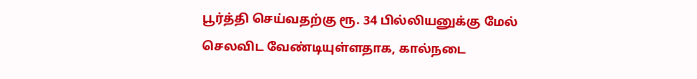பூர்த்தி செய்வதற்கு ரூ. 34 பில்லியனுக்கு மேல் செலவிட வேண்டியுள்ளதாக, கால்நடை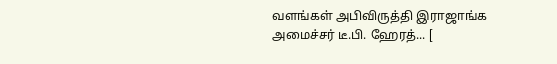வளங்கள் அபிவிருத்தி இராஜாங்க அமைச்சர் டீ.பி. ஹேரத்... [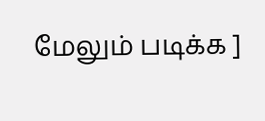மேலும் படிக்க ]